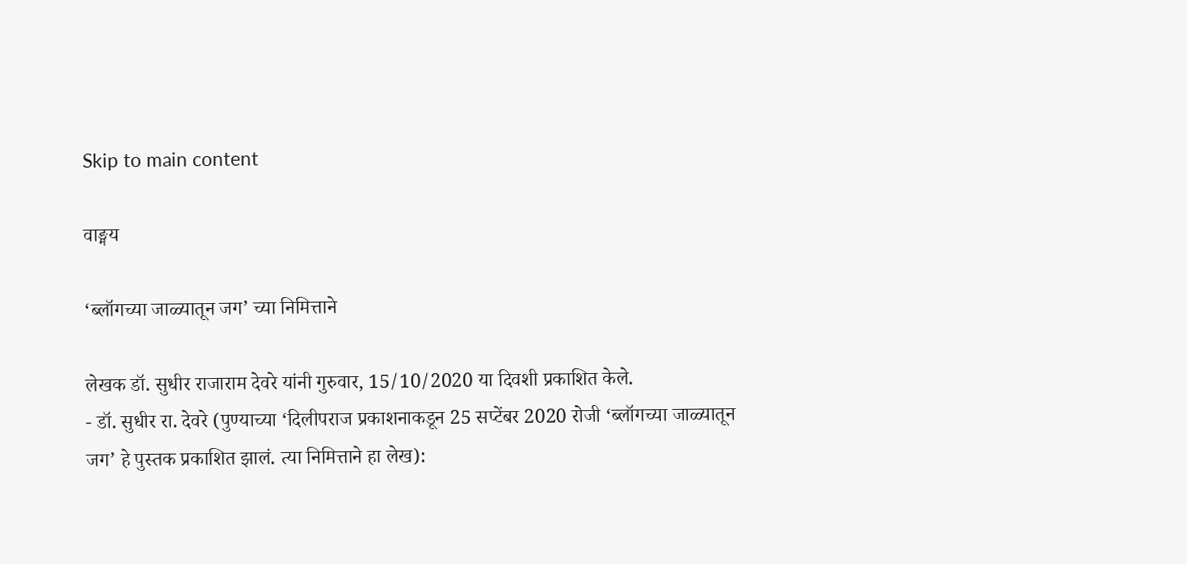Skip to main content

वाङ्मय

‘ब्लॉगच्या जाळ्यातून जग’ च्या निमित्ताने

लेखक डॉ. सुधीर राजाराम देवरे यांनी गुरुवार, 15/10/2020 या दिवशी प्रकाशित केले.
- डॉ. सुधीर रा. देवरे (पुण्याच्या ‘दिलीपराज प्रकाशनाकडून 25 सप्टेंबर 2020 रोजी ‘ब्लॉगच्या जाळ्यातून जग’ हे पुस्तक प्रकाशित झालं. त्या निमित्ताने हा लेख):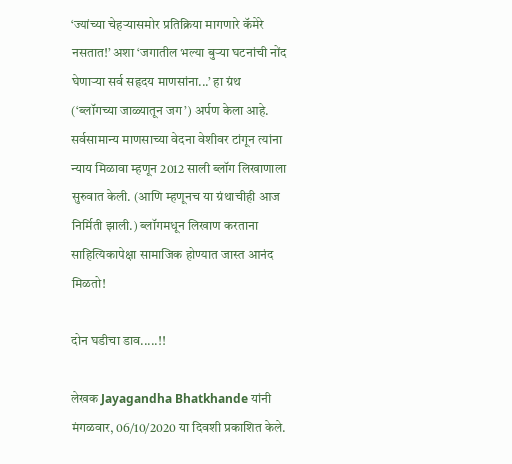‘ज्यांच्या चेहर्‍यासमोर प्रतिक्रिया मागणारे कॅमेरे नसतात!’ अशा ‘जगातील भल्या बुर्‍या घटनांची नोंद घेणार्‍या सर्व सहृदय माणसांना...’ हा ग्रंथ (‘ब्लॉगच्या जाळ्यातून जग’) अर्पण केला आहे. सर्वसामान्य माणसाच्या वेदना वेशीवर टांगून त्यांना न्याय मिळावा म्हणून 2012 साली ब्लॉग लिखाणाला सुरुवात केली. (आणि म्हणूनच या ग्रंथाचीही आज निर्मिती झाली.) ब्लॉगमधून लिखाण करताना साहित्यिकापेक्षा सामाजिक होण्यात जास्त आनंद मिळतो!

दोन घडीचा डाव.....!!

लेखक Jayagandha Bhatkhande यांनी मंगळवार, 06/10/2020 या दिवशी प्रकाशित केले.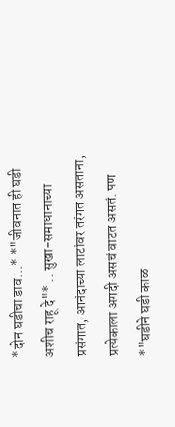*दोन घडीचा डाव...* *"जीवनात ही घडी अशीच राहू दे"* .. सुखा-समाधानाच्या प्रसंगात, आनंदाच्या लाटांवर तरंगत असताना, प्रत्येकाला अगदी असचं वाटत असतं. पण *"घडीने घडी काळ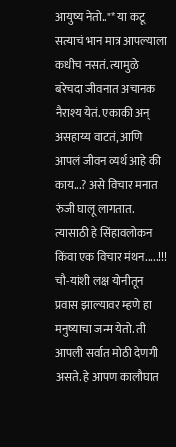आयुष्य नेतो.."* या कटू सत्याचं भान मात्र आपल्याला कधीच नसतं. त्यामुळे बरेचदा जीवनात अचानक नैराश्य येतं. एकाकी अन् असहाय्य वाटतं, आणि आपलं जीवन व्यर्थ आहे की काय...? असे विचार मनात रुंजी घालू लागतात. त्यासाठी हे सिंहावलोकन किंवा एक विचार मंथन.....!!! चौ-यांशी लक्ष योनीतून प्रवास झाल्यावर म्हणे हा मनुष्याचा जन्म येतो. ती आपली सर्वात मोठी देणगी असते. हे आपण कालौघात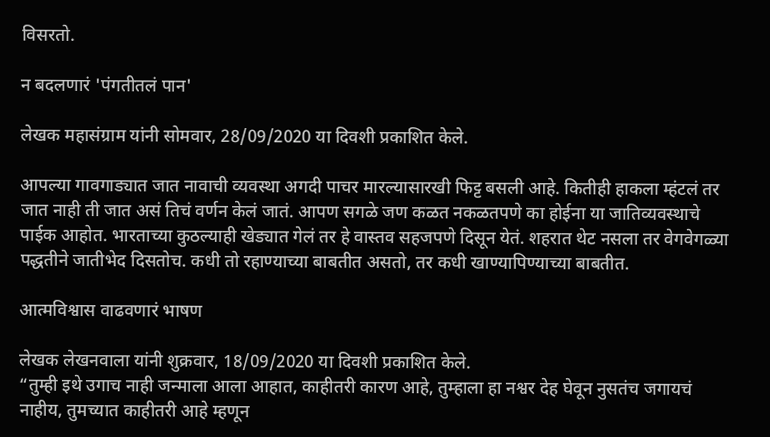विसरतो.

न बदलणारं 'पंगतीतलं पान'

लेखक महासंग्राम यांनी सोमवार, 28/09/2020 या दिवशी प्रकाशित केले.

आपल्या गावगाड्यात जात नावाची व्यवस्था अगदी पाचर मारल्यासारखी फिट्ट बसली आहे. कितीही हाकला म्हंटलं तर जात नाही ती जात असं तिचं वर्णन केलं जातं. आपण सगळे जण कळत नकळतपणे का होईना या जातिव्यवस्थाचे पाईक आहोत. भारताच्या कुठल्याही खेड्यात गेलं तर हे वास्तव सहजपणे दिसून येतं. शहरात थेट नसला तर वेगवेगळ्या पद्धतीने जातीभेद दिसतोच. कधी तो रहाण्याच्या बाबतीत असतो, तर कधी खाण्यापिण्याच्या बाबतीत.

आत्मविश्वास वाढवणारं भाषण

लेखक लेखनवाला यांनी शुक्रवार, 18/09/2020 या दिवशी प्रकाशित केले.
“तुम्ही इथे उगाच नाही जन्माला आला आहात, काहीतरी कारण आहे, तुम्हाला हा नश्वर देह घेवून नुसतंच जगायचं नाहीय, तुमच्यात काहीतरी आहे म्हणून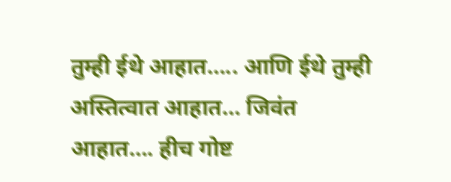तुम्ही ईथे आहात….. आणि ईथे तुम्ही अस्तित्वात आहात… जिवंत आहात…. हीच गोष्ट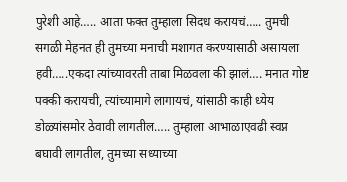पुरेशी आहे….. आता फक्त तुम्हाला सिदध करायचं….. तुमची सगळी मेहनत ही तुमच्या मनाची मशागत करण्यासाठी असायला हवी…..एकदा त्यांच्यावरती ताबा मिळवला की झालं…. मनात गोष्ट पक्की करायची, त्यांच्यामागे लागायचं, यांसाठी काही ध्येय डोळ्यांसमोर ठेवावी लागतील….. तुम्हाला आभाळाएवढी स्वप्न बघावी लागतील, तुमच्या सध्याच्या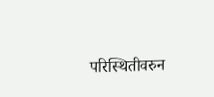परिस्थितीवरुन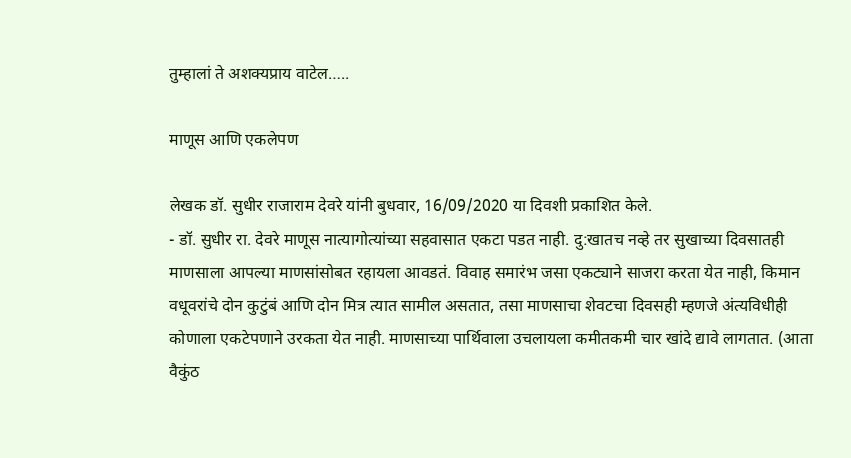तुम्हालां ते अशक्यप्राय वाटेल…..

माणूस आणि एकलेपण

लेखक डॉ. सुधीर राजाराम देवरे यांनी बुधवार, 16/09/2020 या दिवशी प्रकाशित केले.
- डॉ. सुधीर रा. देवरे माणूस नात्यागोत्यांच्या सहवासात एकटा पडत नाही. दु:खातच नव्हे तर सुखाच्या दिवसातही माणसाला आपल्या माणसांसोबत रहायला आवडतं. विवाह समारंभ जसा एकट्याने साजरा करता येत नाही, किमान वधूवरांचे दोन कुटुंबं आणि दोन मित्र त्यात सामील असतात, तसा माणसाचा शेवटचा दिवसही म्हणजे अंत्यविधीही कोणाला एकटेपणाने उरकता येत नाही. माणसाच्या पार्थिवाला उचलायला कमीतकमी चार खांदे द्यावे लागतात. (आता वैकुंठ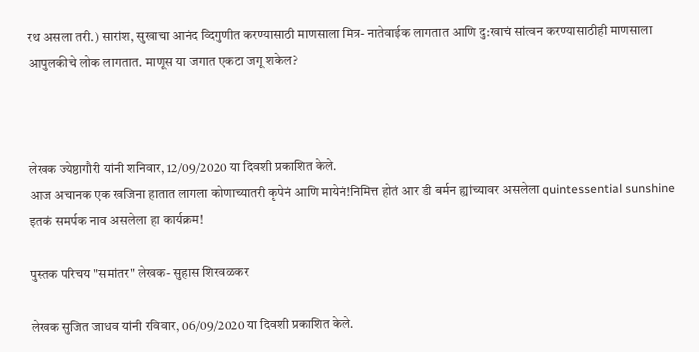रथ असला तरी.) सारांश, सुखाचा आनंद व्दिगुणीत करण्यासाठी माणसाला मित्र- नातेवाईक लागतात आणि दु:खाचं सांत्वन करण्यासाठीही माणसाला आपुलकीचे लोक लागतात. माणूस या जगात एकटा जगू शकेल?



लेखक ज्येष्ठागौरी यांनी शनिवार, 12/09/2020 या दिवशी प्रकाशित केले.
आज अचानक एक खजिना हातात लागला कोणाच्यातरी कृपेनं आणि मायेनं!निमित्त होतं आर डी बर्मन ह्यांच्यावर असलेला quintessential sunshine इतकं समर्पक नाव असलेला हा कार्यक्रम!

पुस्तक परिचय "समांतर" लेखक- सुहास शिरवळकर

लेखक सुजित जाधव यांनी रविवार, 06/09/2020 या दिवशी प्रकाशित केले.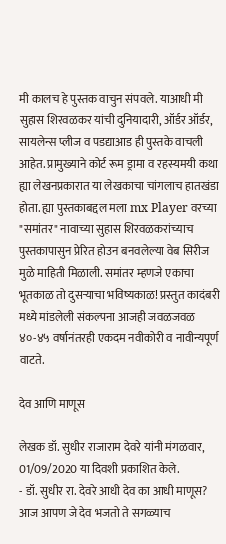मी कालच हे पुस्तक वाचुन संपवले. याआधी मी सुहास शिरवळकर यांची दुनियादारी, ऑर्डर ऑर्डर, सायलेन्स प्लीज व पडद्याआड ही पुस्तके वाचली आहेत. प्रामुख्याने कोर्ट रूम ड्रामा व रहस्यमयी कथा ह्या लेखनप्रकारात या लेखकाचा चांगलाच हातखंडा होता. ह्या पुस्तकाबद्दल मला mx Player वरच्या "समांतर" नावाच्या सुहास शिरवळकरांच्याच पुस्तकापासुन प्रेरित होउन बनवलेल्या वेब सिरीज मुळे माहिती मिळाली. समांतर म्हणजे एकाचा भूतकाळ तो दुसऱ्याचा भविष्यकाळ! प्रस्तुत कादंबरी मध्ये मांडलेली संकल्पना आजही जवळजवळ ४०-४५ वर्षानंतरही एकदम नवीकोरी व नावीन्यपूर्ण वाटते.

देव आणि माणूस

लेखक डॉ. सुधीर राजाराम देवरे यांनी मंगळवार, 01/09/2020 या दिवशी प्रकाशित केले.
- डॉ. सुधीर रा. देवरे आधी देव का आधी माणूस? आज आपण जे देव भजतो ते सगळ्याच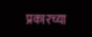प्रकारच्या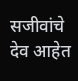सजीवांचे देव आहेत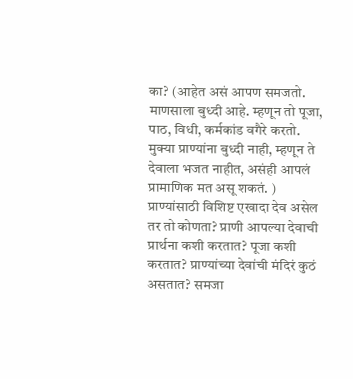का? (आहेत असं आपण समजतो. माणसाला बुध्दी आहे. म्हणून तो पूजा, पाठ, विधी, कर्मकांड वगैरे करतो. मुक्या प्राण्यांना बुध्दी नाही, म्हणून ते देवाला भजत नाहीत, असंही आपलं प्रामाणिक मत असू शकतं. ) प्राण्यांसाठी विशिष्ट एखादा देव असेल तर तो कोणता? प्राणी आपल्या देवाची प्रार्थना कशी करतात? पूजा कशी करतात? प्राण्यांच्या देवांची मंदिरं कुठं असतात? समजा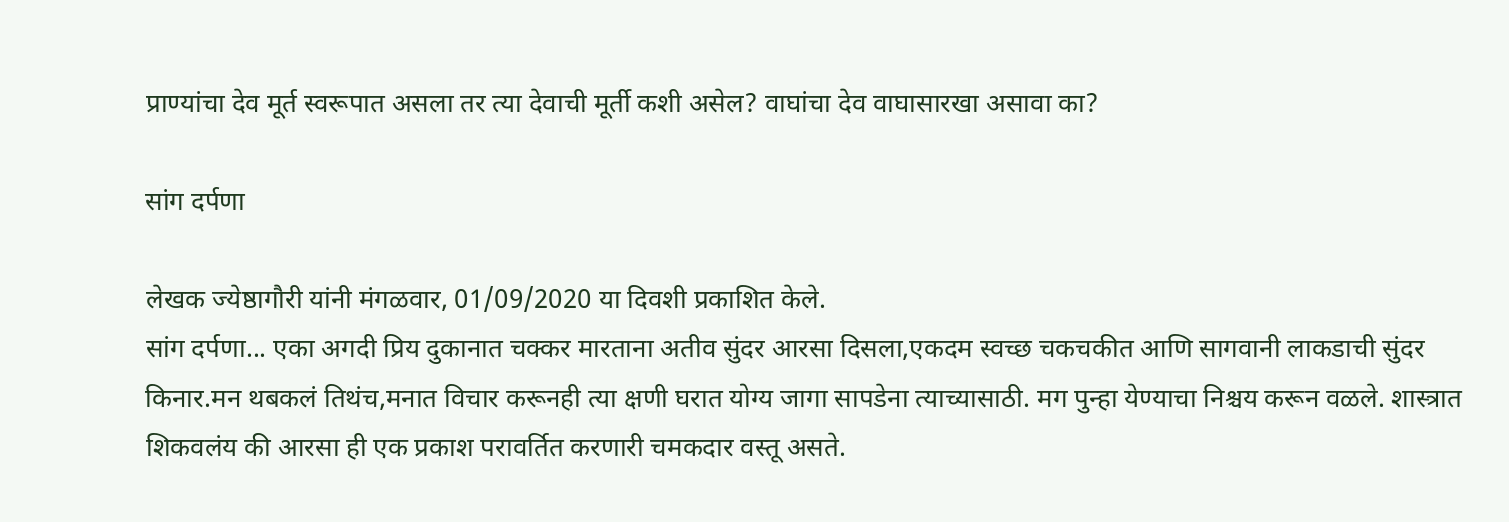प्राण्यांचा देव मूर्त स्वरूपात असला तर त्या देवाची मूर्ती कशी असेल? वाघांचा देव वाघासारखा असावा का?

सांग दर्पणा

लेखक ज्येष्ठागौरी यांनी मंगळवार, 01/09/2020 या दिवशी प्रकाशित केले.
सांग दर्पणा... एका अगदी प्रिय दुकानात चक्कर मारताना अतीव सुंदर आरसा दिसला,एकदम स्वच्छ चकचकीत आणि सागवानी लाकडाची सुंदर किनार.मन थबकलं तिथंच,मनात विचार करूनही त्या क्षणी घरात योग्य जागा सापडेना त्याच्यासाठी. मग पुन्हा येण्याचा निश्चय करून वळले. शास्त्रात शिकवलंय की आरसा ही एक प्रकाश परावर्तित करणारी चमकदार वस्तू असते.